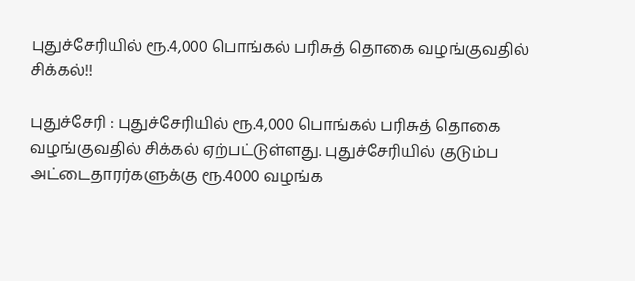புதுச்சேரியில் ரூ.4,000 பொங்கல் பரிசுத் தொகை வழங்குவதில் சிக்கல்!!

புதுச்சேரி : புதுச்சேரியில் ரூ.4,000 பொங்கல் பரிசுத் தொகை வழங்குவதில் சிக்கல் ஏற்பட்டுள்ளது. புதுச்சேரியில் குடும்ப அட்டைதாரர்களுக்கு ரூ.4000 வழங்க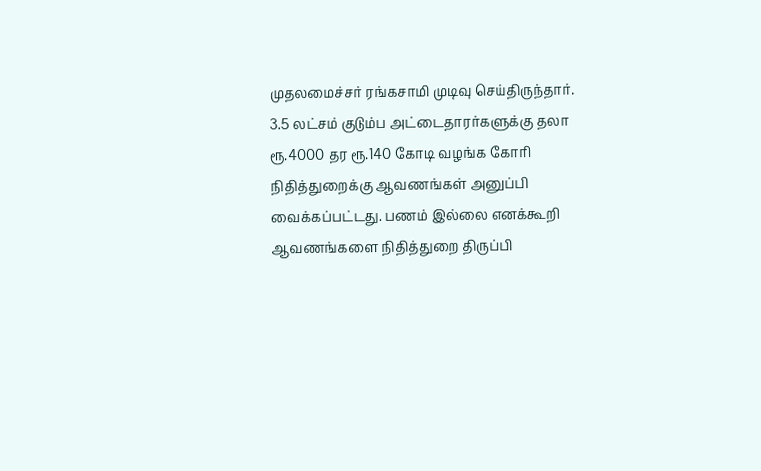முதலமைச்சர் ரங்கசாமி முடிவு செய்திருந்தார். 3.5 லட்சம் குடும்ப அட்டைதாரர்களுக்கு தலா ரூ.4000 தர ரூ.140 கோடி வழங்க கோரி நிதித்துறைக்கு ஆவணங்கள் அனுப்பி வைக்கப்பட்டது. பணம் இல்லை எனக்கூறி ஆவணங்களை நிதித்துறை திருப்பி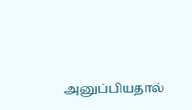அனுப்பியதால்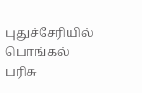புதுச்சேரியில் பொங்கல் பரிசு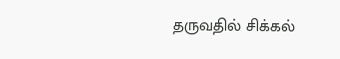தருவதில் சிக்கல்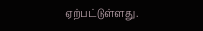ஏற்பட்டுள்ளது.